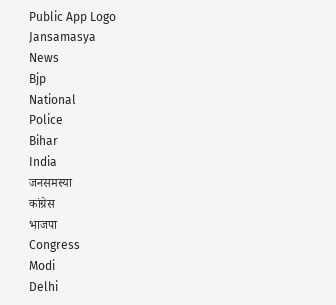Public App Logo
Jansamasya
News
Bjp
National
Police
Bihar
India
जनसमस्या
कांग्रेस
भाजपा
Congress
Modi
Delhi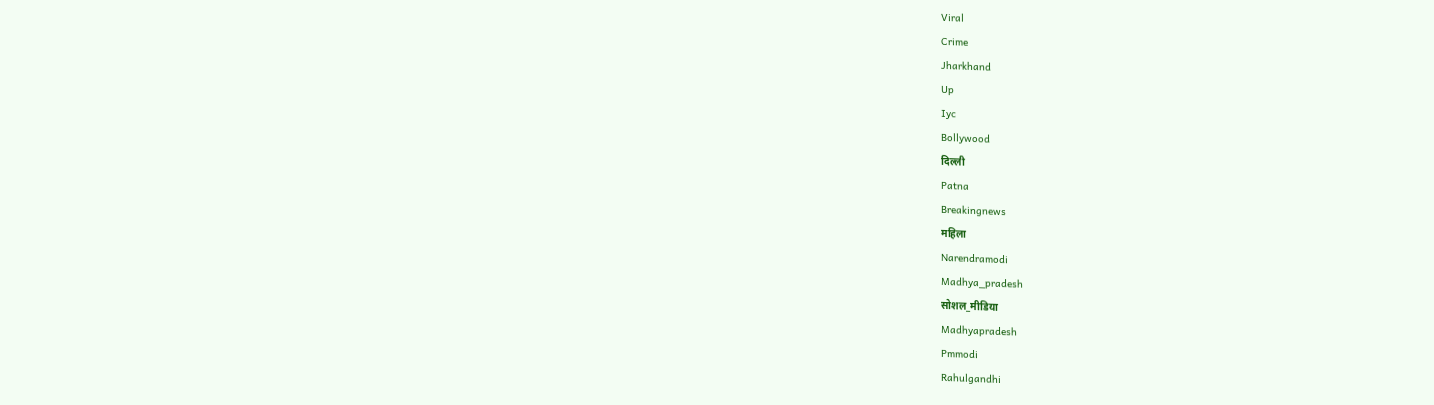Viral
Crime
Jharkhand
Up
Iyc
Bollywood
दिल्ली
Patna
Breakingnews
महिला
Narendramodi
Madhya_pradesh
सोशल_मीडिया
Madhyapradesh
Pmmodi
Rahulgandhi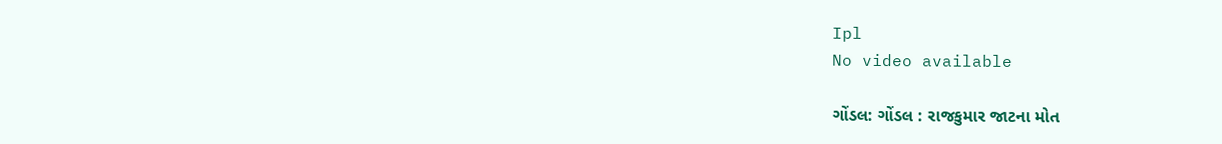Ipl
No video available

ગોંડલ: ગોંડલ : રાજકુમાર જાટના મોત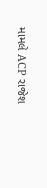મામલે ACP રાજેશ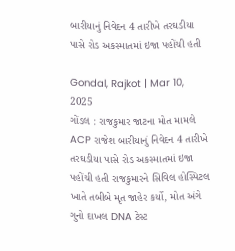બારીયાનું નિવેદન 4 તારીખે તરઘડીયા પાસે રોડ અકસ્માતમાં ઇજા પહોંચી હતી

Gondal, Rajkot | Mar 10, 2025
ગોંડલ : રાજકુમાર જાટના મોત મામલે ACP રાજેશ બારીયાનું નિવેદન 4 તારીખે તરઘડીયા પાસે રોડ અકસ્માતમાં ઇજા પહોંચી હતી રાજકુમારને સિવિલ હોસ્પિટલ ખાતે તબીબે મૃત જાહેર કર્યો, મોત અંગે ગુનો દાખલ DNA ટેસ્ટ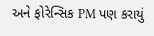અને ફોરેન્સિક PM પણ કરાયું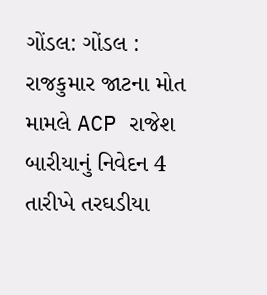ગોંડલ: ગોંડલ : રાજકુમાર જાટના મોત મામલે ACP રાજેશ બારીયાનું નિવેદન 4 તારીખે તરઘડીયા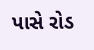પાસે રોડ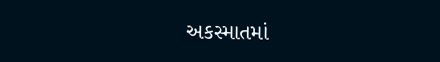અકસ્માતમાં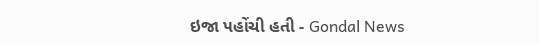ઇજા પહોંચી હતી - Gondal News